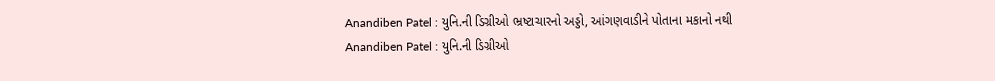Anandiben Patel : યુનિ.ની ડિગ્રીઓ ભ્રષ્ટાચારનો અડ્ડો, આંગણવાડીને પોતાના મકાનો નથી
Anandiben Patel : યુનિ.ની ડિગ્રીઓ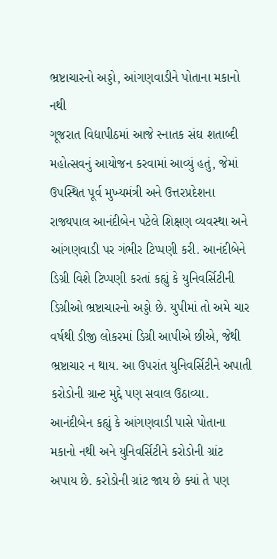ભ્રષ્ટાચારનો અડ્ડો, આંગણવાડીને પોતાના મકાનો નથી
ગૂજરાત વિદ્યાપીઠમાં આજે સ્નાતક સંઘ શતાબ્દી મહોત્સવનું આયોજન કરવામાં આવ્યું હતું, જેમાં ઉપસ્થિત પૂર્વ મુખ્યમંત્રી અને ઉત્તરપ્રદેશના રાજ્યપાલ આનંદીબેન પટેલે શિક્ષણ વ્યવસ્થા અને આંગણવાડી પર ગંભીર ટિપ્પણી કરી. આનંદીબેને ડિગ્રી વિશે ટિપ્પણી કરતાં કહ્યું કે યુનિવર્સિટીની ડિગ્રીઓ ભ્રષ્ટાચારનો અડ્ડો છે. યુપીમાં તો અમે ચાર વર્ષથી ડીજી લોકરમાં ડિગ્રી આપીએ છીએ, જેથી ભ્રષ્ટાચાર ન થાય. આ ઉપરાંત યુનિવર્સિટીને અપાતી કરોડોની ગ્રાન્ટ મુદ્દે પણ સવાલ ઉઠાવ્યા. આનંદીબેન કહ્યું કે આંગણવાડી પાસે પોતાના મકાનો નથી અને યુનિવર્સિટીને કરોડોની ગ્રાંટ અપાય છે. કરોડોની ગ્રાંટ જાય છે ક્યાં તે પણ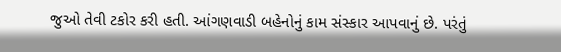જુઓ તેવી ટકોર કરી હતી. આંગણવાડી બહેનોનું કામ સંસ્કાર આપવાનું છે. પરંતું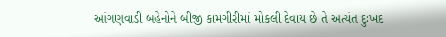આંગણવાડી બહેનોને બીજી કામગીરીમાં મોકલી દેવાય છે તે અત્યંત દુઃખદ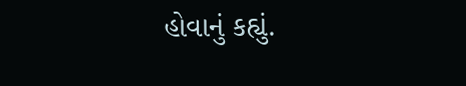હોવાનું કહ્યું.